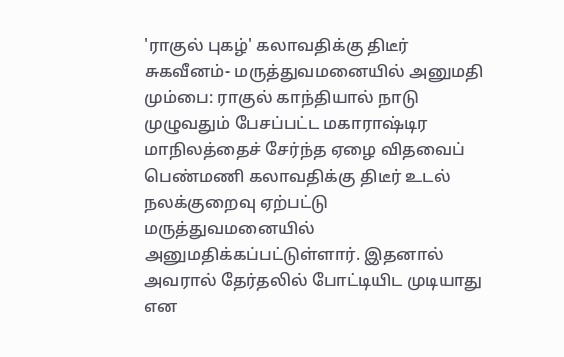'ராகுல் புகழ்' கலாவதிக்கு திடீர் சுகவீனம்- மருத்துவமனையில் அனுமதி
மும்பை: ராகுல் காந்தியால் நாடு முழுவதும் பேசப்பட்ட மகாராஷ்டிர மாநிலத்தைச் சேர்ந்த ஏழை விதவைப் பெண்மணி கலாவதிக்கு திடீர் உடல் நலக்குறைவு ஏற்பட்டு மருத்துவமனையில் அனுமதிக்கப்பட்டுள்ளார். இதனால் அவரால் தேர்தலில் போட்டியிட முடியாது என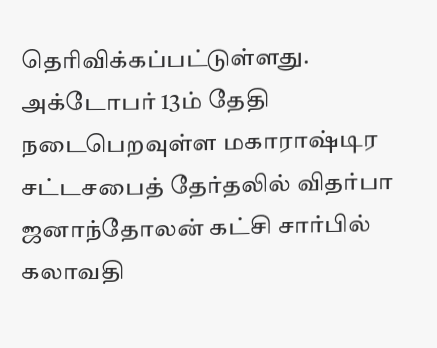தெரிவிக்கப்பட்டுள்ளது.
அக்டோபர் 13ம் தேதி நடைபெறவுள்ள மகாராஷ்டிர சட்டசபைத் தேர்தலில் விதர்பா ஜனாந்தோலன் கட்சி சார்பில் கலாவதி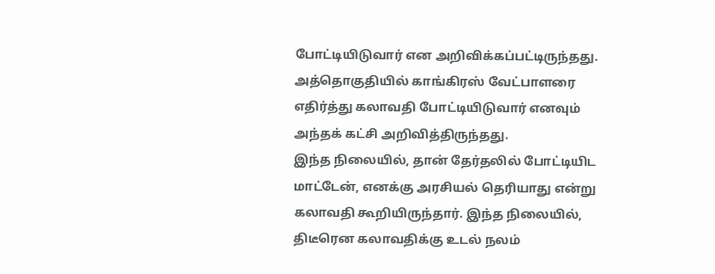போட்டியிடுவார் என அறிவிக்கப்பட்டிருந்தது. அத்தொகுதியில் காங்கிரஸ் வேட்பாளரை எதிர்த்து கலாவதி போட்டியிடுவார் எனவும் அந்தக் கட்சி அறிவித்திருந்தது.
இந்த நிலையில், தான் தேர்தலில் போட்டியிட மாட்டேன், எனக்கு அரசியல் தெரியாது என்று கலாவதி கூறியிருந்தார். இந்த நிலையில், திடீரென கலாவதிக்கு உடல் நலம்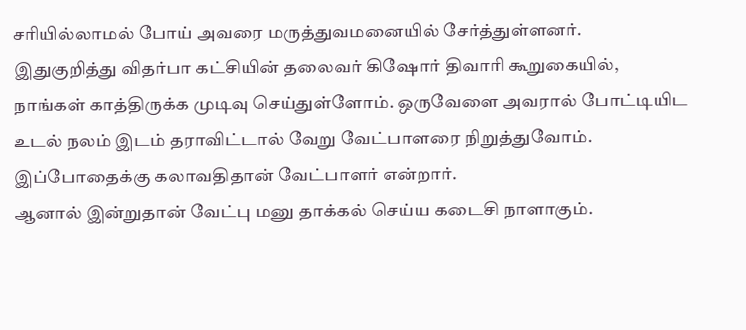சரியில்லாமல் போய் அவரை மருத்துவமனையில் சேர்த்துள்ளனர்.
இதுகுறித்து விதர்பா கட்சியின் தலைவர் கிஷோர் திவாரி கூறுகையில், நாங்கள் காத்திருக்க முடிவு செய்துள்ளோம். ஒருவேளை அவரால் போட்டியிட உடல் நலம் இடம் தராவிட்டால் வேறு வேட்பாளரை நிறுத்துவோம். இப்போதைக்கு கலாவதிதான் வேட்பாளர் என்றார்.
ஆனால் இன்றுதான் வேட்பு மனு தாக்கல் செய்ய கடைசி நாளாகும்.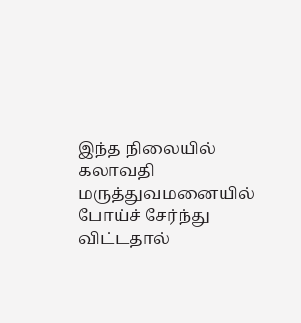இந்த நிலையில் கலாவதி மருத்துவமனையில் போய்ச் சேர்ந்து விட்டதால்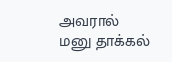அவரால் மனு தாக்கல்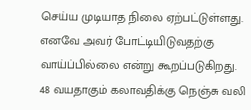செய்ய முடியாத நிலை ஏற்பட்டுள்ளது. எனவே அவர் போட்டியிடுவதற்கு வாய்ப்பில்லை என்று கூறப்படுகிறது.
48 வயதாகும் கலாவதிக்கு நெஞ்சு வலி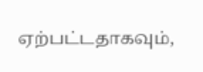ஏற்பட்டதாகவும்,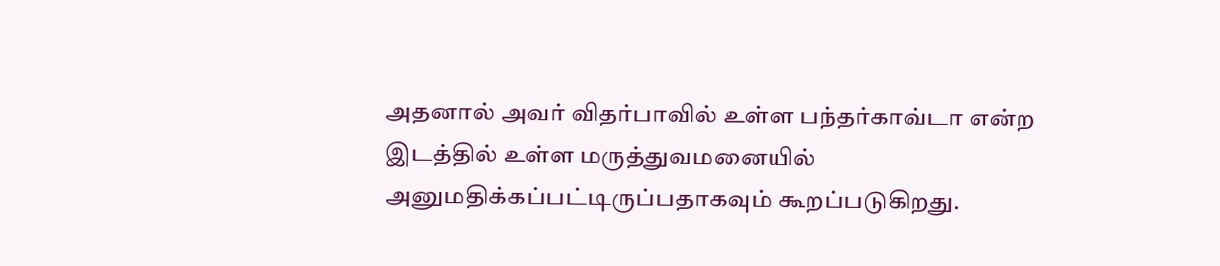அதனால் அவர் விதர்பாவில் உள்ள பந்தர்காவ்டா என்ற இடத்தில் உள்ள மருத்துவமனையில் அனுமதிக்கப்பட்டிருப்பதாகவும் கூறப்படுகிறது.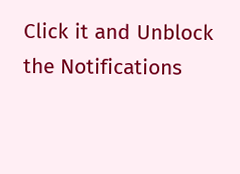Click it and Unblock the Notifications